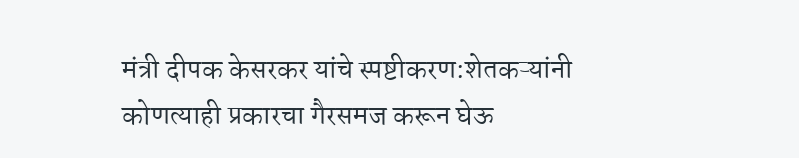मंत्री दीपक केसरकर यांचे स्पष्टीकरण:शेतकऱ्यांनी कोणत्याही प्रकारचा गैरसमज करून घेऊ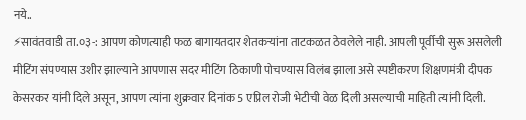नये..
⚡सावंतवाडी ता.०३-: आपण कोणत्याही फळ बागायतदार शेतकऱ्यांना ताटकळत ठेवलेले नाही. आपली पूर्वीची सुरू असलेली मीटिंग संपण्यास उशीर झाल्याने आपणास सदर मीटिंग ठिकाणी पोचण्यास विलंब झाला असे स्पष्टीकरण शिक्षणमंत्री दीपक केसरकर यांनी दिले असून, आपण त्यांना शुक्रवार दिनांक 5 एप्रिल रोजी भेटीची वेळ दिली असल्याची माहिती त्यांनी दिली.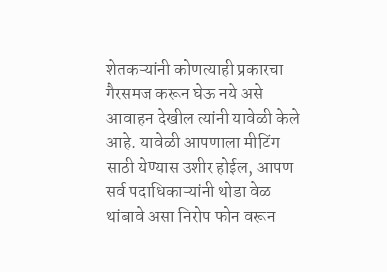शेतकऱ्यांनी कोणत्याही प्रकारचा गैरसमज करून घेऊ नये असे आवाहन देखील त्यांनी यावेळी केले आहे. यावेळी आपणाला मीटिंग साठी येण्यास उशीर होईल, आपण सर्व पदाधिकाऱ्यांनी थोडा वेळ थांबावे असा निरोप फोन वरून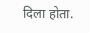दिला होता.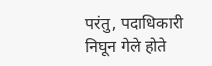परंतु, पदाधिकारी निघून गेले होते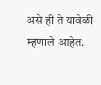असे ही ते यावेळी म्हणाले आहेत.